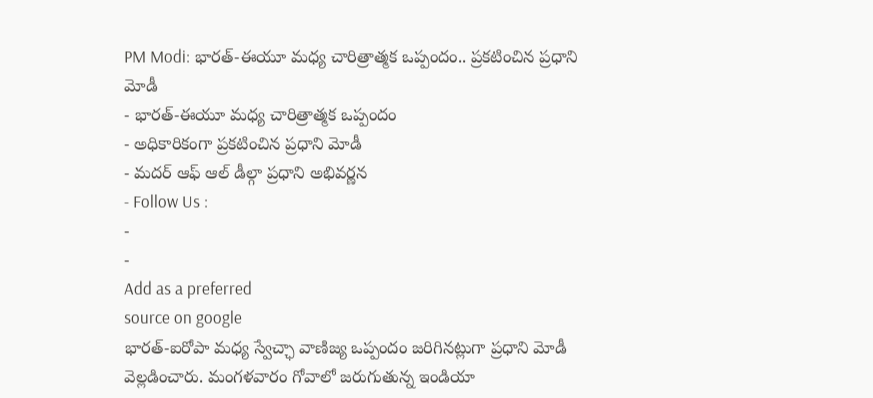PM Modi: భారత్-ఈయూ మధ్య చారిత్రాత్మక ఒప్పందం.. ప్రకటించిన ప్రధాని మోడీ
- భారత్-ఈయూ మధ్య చారిత్రాత్మక ఒప్పందం
- అధికారికంగా ప్రకటించిన ప్రధాని మోడీ
- మదర్ ఆఫ్ ఆల్ డీల్గా ప్రధాని అభివర్ణన
- Follow Us :
-
-
Add as a preferred
source on google
భారత్-ఐరోపా మధ్య స్వేచ్ఛా వాణిజ్య ఒప్పందం జరిగినట్లుగా ప్రధాని మోడీ వెల్లడించారు. మంగళవారం గోవాలో జరుగుతున్న ఇండియా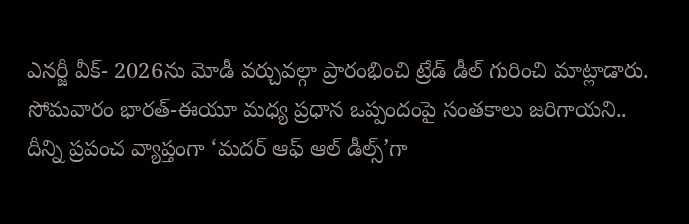ఎనర్జీ వీక్- 2026ను మోడీ వర్చువల్గా ప్రారంభించి ట్రేడ్ డీల్ గురించి మాట్లాడారు. సోమవారం భారత్-ఈయూ మధ్య ప్రధాన ఒప్పందంపై సంతకాలు జరిగాయని.. దీన్ని ప్రపంచ వ్యాప్తంగా ‘మదర్ ఆఫ్ ఆల్ డీల్స్’గా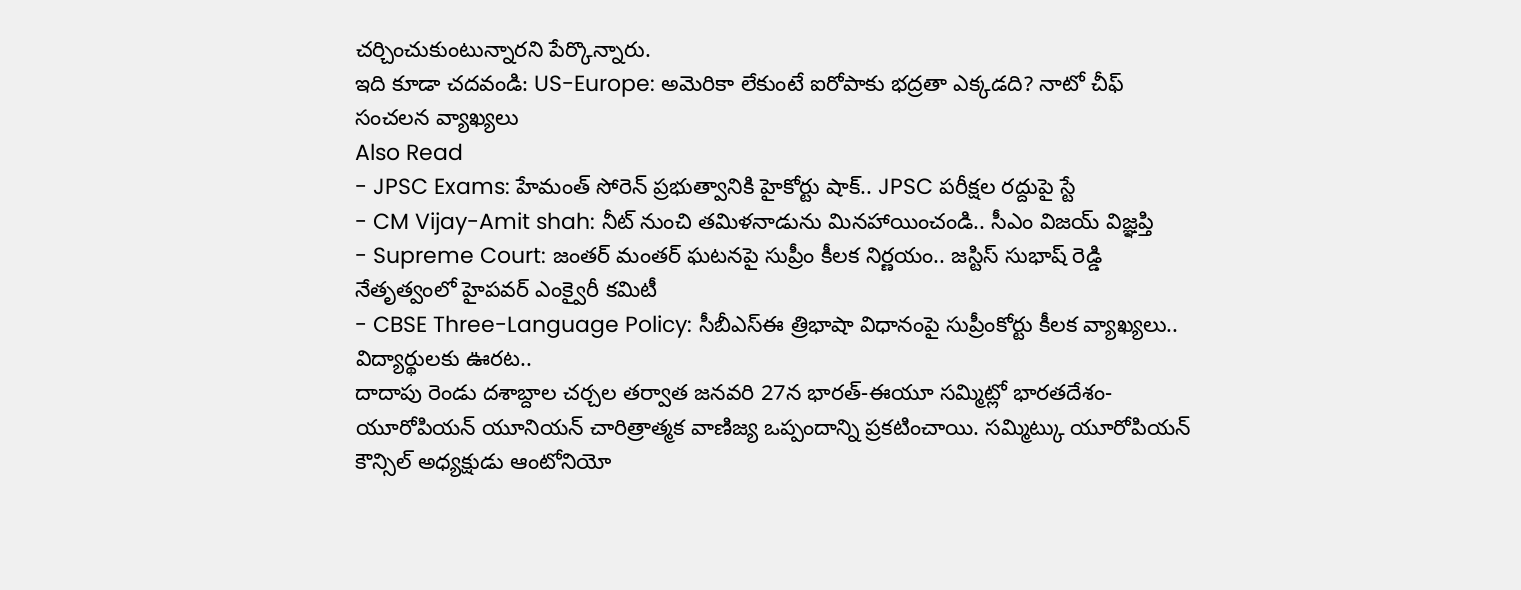చర్చించుకుంటున్నారని పేర్కొన్నారు.
ఇది కూడా చదవండి: US-Europe: అమెరికా లేకుంటే ఐరోపాకు భద్రతా ఎక్కడది? నాటో చీఫ్ సంచలన వ్యాఖ్యలు
Also Read
- JPSC Exams: హేమంత్ సోరెన్ ప్రభుత్వానికి హైకోర్టు షాక్.. JPSC పరీక్షల రద్దుపై స్టే
- CM Vijay-Amit shah: నీట్ నుంచి తమిళనాడును మినహాయించండి.. సీఎం విజయ్ విజ్ఞప్తి
- Supreme Court: జంతర్ మంతర్ ఘటనపై సుప్రీం కీలక నిర్ణయం.. జస్టిస్ సుభాష్ రెడ్డి నేతృత్వంలో హైపవర్ ఎంక్వైరీ కమిటీ
- CBSE Three-Language Policy: సీబీఎస్ఈ త్రిభాషా విధానంపై సుప్రీంకోర్టు కీలక వ్యాఖ్యలు.. విద్యార్థులకు ఊరట..
దాదాపు రెండు దశాబ్దాల చర్చల తర్వాత జనవరి 27న భారత్-ఈయూ సమ్మిట్లో భారతదేశం-యూరోపియన్ యూనియన్ చారిత్రాత్మక వాణిజ్య ఒప్పందాన్ని ప్రకటించాయి. సమ్మిట్కు యూరోపియన్ కౌన్సిల్ అధ్యక్షుడు ఆంటోనియో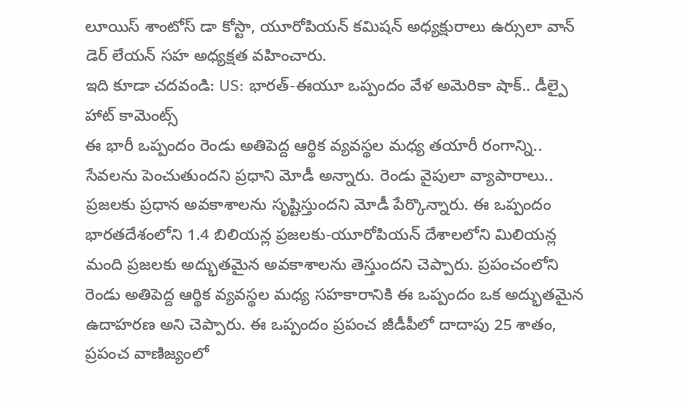లూయిస్ శాంటోస్ డా కోస్టా, యూరోపియన్ కమిషన్ అధ్యక్షురాలు ఉర్సులా వాన్ డెర్ లేయన్ సహ అధ్యక్షత వహించారు.
ఇది కూడా చదవండి: US: భారత్-ఈయూ ఒప్పందం వేళ అమెరికా షాక్.. డీల్పై హాట్ కామెంట్స్
ఈ భారీ ఒప్పందం రెండు అతిపెద్ద ఆర్థిక వ్యవస్థల మధ్య తయారీ రంగాన్ని.. సేవలను పెంచుతుందని ప్రధాని మోడీ అన్నారు. రెండు వైపులా వ్యాపారాలు.. ప్రజలకు ప్రధాన అవకాశాలను సృష్టిస్తుందని మోడీ పేర్కొన్నారు. ఈ ఒప్పందం భారతదేశంలోని 1.4 బిలియన్ల ప్రజలకు-యూరోపియన్ దేశాలలోని మిలియన్ల మంది ప్రజలకు అద్భుతమైన అవకాశాలను తెస్తుందని చెప్పారు. ప్రపంచంలోని రెండు అతిపెద్ద ఆర్థిక వ్యవస్థల మధ్య సహకారానికి ఈ ఒప్పందం ఒక అద్భుతమైన ఉదాహరణ అని చెప్పారు. ఈ ఒప్పందం ప్రపంచ జీడీపీలో దాదాపు 25 శాతం, ప్రపంచ వాణిజ్యంలో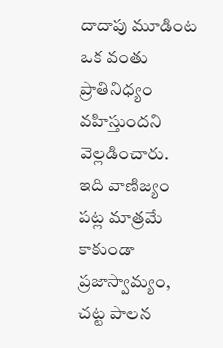దాదాపు మూడింట ఒక వంతు ప్రాతినిధ్యం వహిస్తుందని వెల్లడించారు. ఇది వాణిజ్యం పట్ల మాత్రమే కాకుండా ప్రజాస్వామ్యం, చట్ట పాలన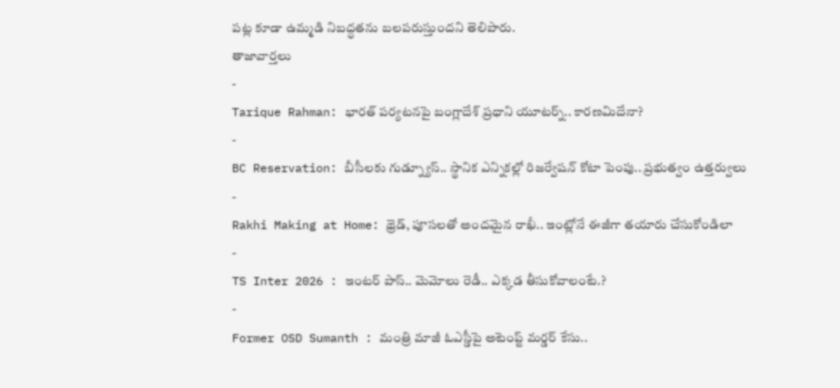పట్ల కూడా ఉమ్మడి నిబద్ధతను బలపరుస్తుందని తెలిపారు.
తాజావార్తలు
-
Tarique Rahman: భారత్ పర్యటనపై బంగ్లాదేశ్ ప్రధాని యూటర్న్.. కారణమిదేనా?
-
BC Reservation: బీసీలకు గుడ్న్యూస్.. స్థానిక ఎన్నికల్లో రిజర్వేషన్ కోటా పెంపు.. ప్రభుత్వం ఉత్తర్వులు
-
Rakhi Making at Home: థ్రెడ్, పూసలతో అందమైన రాఖీ.. ఇంట్లోనే ఈజీగా తయారు చేసుకోండిలా
-
TS Inter 2026 : ఇంటర్ పాస్.. మెమోలు రెడీ.. ఎక్కడ తీసుకోవాలంటే.?
-
Former OSD Sumanth : మంత్రి మాజీ ఓఎస్డీపై అటెంప్ట్ మర్డర్ కేసు..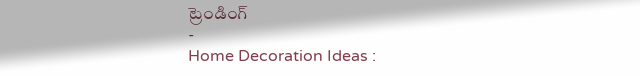ట్రెండింగ్
-
Home Decoration Ideas :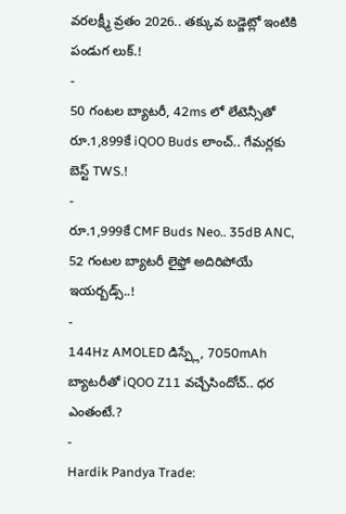వరలక్ష్మీ వ్రతం 2026.. తక్కువ బడ్జెట్లో ఇంటికి పండుగ లుక్.!
-
50 గంటల బ్యాటరీ, 42ms లో లేటెన్సీతో రూ.1,899కే iQOO Buds లాంచ్.. గేమర్లకు బెస్ట్ TWS.!
-
రూ.1,999కే CMF Buds Neo.. 35dB ANC, 52 గంటల బ్యాటరీ లైఫ్తో అదిరిపోయే ఇయర్బడ్స్..!
-
144Hz AMOLED డిస్ప్లే, 7050mAh బ్యాటరీతో iQOO Z11 వచ్చేసిందోచ్.. ధర ఎంతంటే.?
-
Hardik Pandya Trade: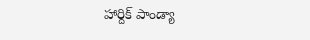హార్దిక్ పాండ్యా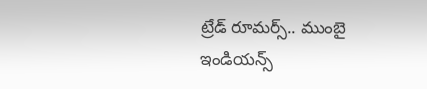ట్రేడ్ రూమర్స్.. ముంబై ఇండియన్స్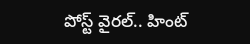పోస్ట్ వైరల్.. హింట్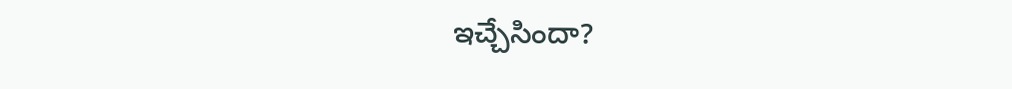ఇచ్చేసిందా?